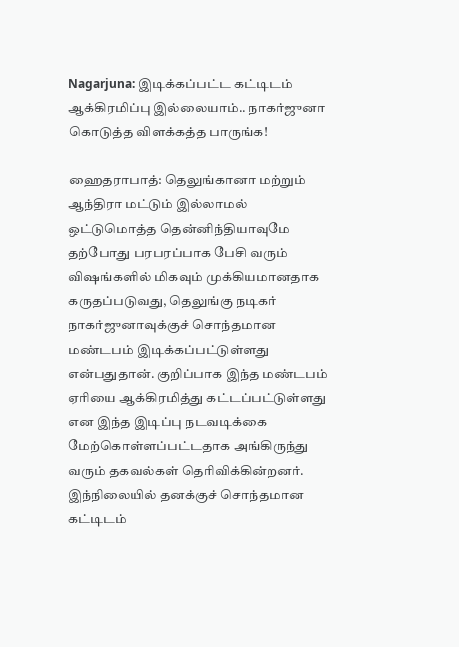Nagarjuna: இடிக்கப்பட்ட கட்டிடம் ஆக்கிரமிப்பு இல்லையாம்.. நாகர்ஜுனா கொடுத்த விளக்கத்த பாருங்க!

ஹைதராபாத்: தெலுங்கானா மற்றும் ஆந்திரா மட்டும் இல்லாமல் ஒட்டுமொத்த தென்னிந்தியாவுமே தற்போது பரபரப்பாக பேசி வரும் விஷங்களில் மிகவும் முக்கியமானதாக கருதப்படுவது, தெலுங்கு நடிகர் நாகர்ஜுனாவுக்குச் சொந்தமான மண்டபம் இடிக்கப்பட்டுள்ளது என்பதுதான். குறிப்பாக இந்த மண்டபம் ஏரியை ஆக்கிரமித்து கட்டப்பட்டுள்ளது என இந்த இடிப்பு நடவடிக்கை மேற்கொள்ளப்பட்டதாக அங்கிருந்து வரும் தகவல்கள் தெரிவிக்கின்றனர். இந்நிலையில் தனக்குச் சொந்தமான கட்டிடம்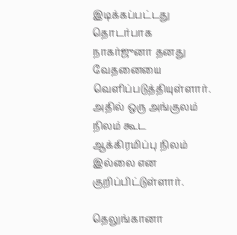இடிக்கப்பட்டது தொடர்பாக நாகர்ஜுனா தனது வேதனையை வெளிப்படுத்தியுள்ளார். அதில் ஒரு அங்குலம் நிலம் கூட ஆக்கிரமிப்பு நிலம் இல்லை என குறிப்பிட்டுள்ளார்.

தெலுங்கானா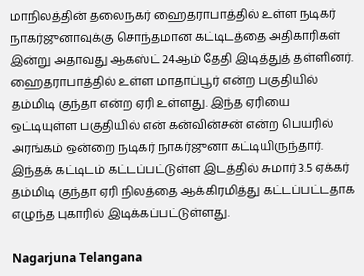மாநிலத்தின் தலைநகர் ஹைதராபாத்தில் உள்ள நடிகர் நாகர்ஜுனாவுக்கு சொந்தமான கட்டிடத்தை அதிகாரிகள் இன்று அதாவது ஆகஸ்ட் 24ஆம் தேதி இடித்துத் தள்ளினர். ஹைதராபாத்தில் உள்ள மாதாப்பூர் என்ற பகுதியில் தம்மிடி குந்தா என்ற ஏரி உள்ளது. இந்த ஏரியை ஒட்டியுள்ள பகுதியில் என் கன்வின்சன் என்ற பெயரில் அரங்கம் ஒன்றை நடிகர் நாகர்ஜுனா கட்டியிருந்தார். இந்தக் கட்டிடம் கட்டப்பட்டுள்ள இடத்தில் சுமார் 3.5 ஏக்கர் தம்மிடி குந்தா ஏரி நிலத்தை ஆக்கிரமித்து கட்டப்பட்டதாக எழுந்த புகாரில் இடிக்கப்பட்டுள்ளது.

Nagarjuna Telangana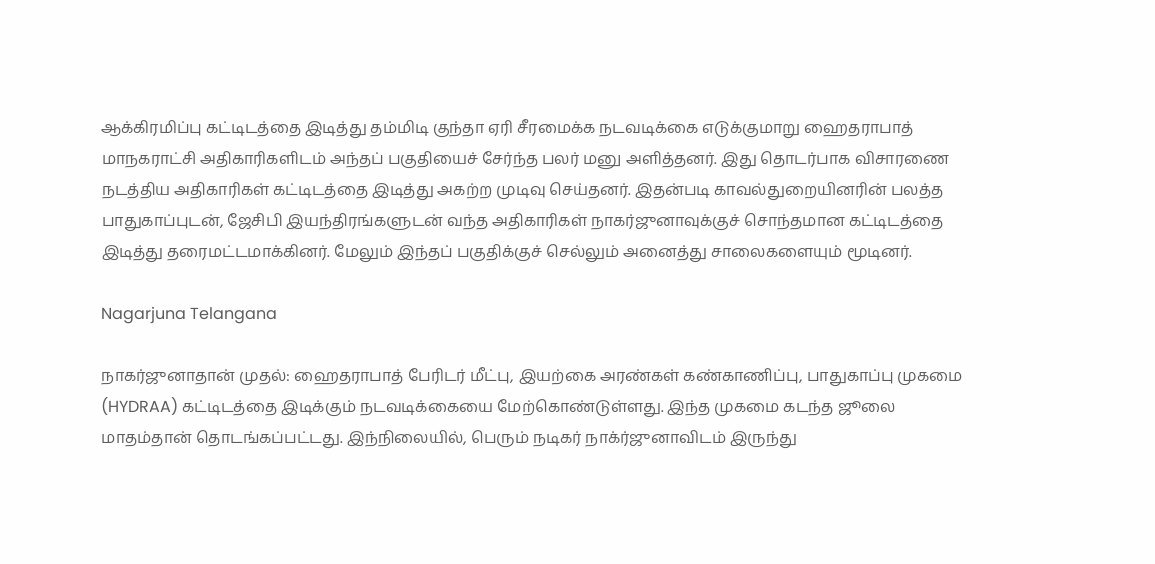ஆக்கிரமிப்பு கட்டிடத்தை இடித்து தம்மிடி குந்தா ஏரி சீரமைக்க நடவடிக்கை எடுக்குமாறு ஹைதராபாத் மாநகராட்சி அதிகாரிகளிடம் அந்தப் பகுதியைச் சேர்ந்த பலர் மனு அளித்தனர். இது தொடர்பாக விசாரணை நடத்திய அதிகாரிகள் கட்டிடத்தை இடித்து அகற்ற முடிவு செய்தனர். இதன்படி காவல்துறையினரின் பலத்த பாதுகாப்புடன், ஜேசிபி இயந்திரங்களுடன் வந்த அதிகாரிகள் நாகர்ஜுனாவுக்குச் சொந்தமான கட்டிடத்தை இடித்து தரைமட்டமாக்கினர். மேலும் இந்தப் பகுதிக்குச் செல்லும் அனைத்து சாலைகளையும் மூடினர்.

Nagarjuna Telangana

நாகர்ஜுனாதான் முதல்: ஹைதராபாத் பேரிடர் மீட்பு, இயற்கை அரண்கள் கண்காணிப்பு, பாதுகாப்பு முகமை (HYDRAA) கட்டிடத்தை இடிக்கும் நடவடிக்கையை மேற்கொண்டுள்ளது. இந்த முகமை கடந்த ஜூலை மாதம்தான் தொடங்கப்பட்டது. இந்நிலையில், பெரும் நடிகர் நாக்ர்ஜுனாவிடம் இருந்து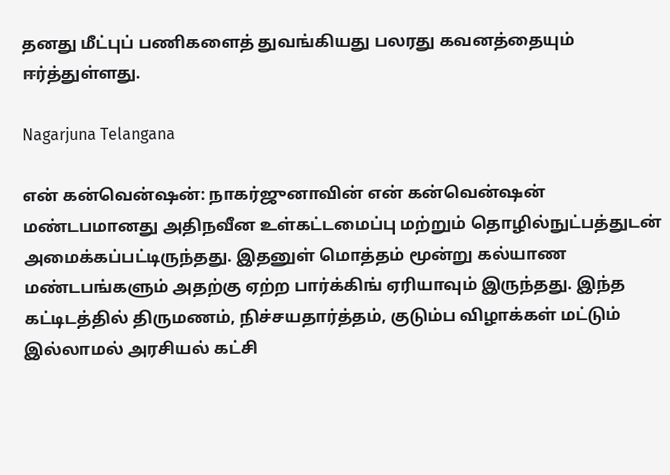தனது மீட்புப் பணிகளைத் துவங்கியது பலரது கவனத்தையும் ஈர்த்துள்ளது.

Nagarjuna Telangana

என் கன்வென்ஷன்: நாகர்ஜுனாவின் என் கன்வென்ஷன் மண்டபமானது அதிநவீன உள்கட்டமைப்பு மற்றும் தொழில்நுட்பத்துடன் அமைக்கப்பட்டிருந்தது. இதனுள் மொத்தம் மூன்று கல்யாண மண்டபங்களும் அதற்கு ஏற்ற பார்க்கிங் ஏரியாவும் இருந்தது. இந்த கட்டிடத்தில் திருமணம், நிச்சயதார்த்தம், குடும்ப விழாக்கள் மட்டும் இல்லாமல் அரசியல் கட்சி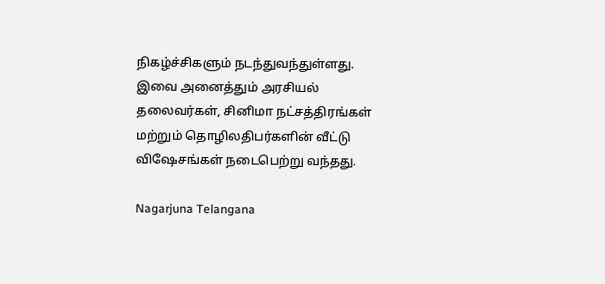நிகழ்ச்சிகளும் நடந்துவந்துள்ளது. இவை அனைத்தும் அரசியல் தலைவர்கள், சினிமா நட்சத்திரங்கள் மற்றும் தொழிலதிபர்களின் வீட்டு விஷேசங்கள் நடைபெற்று வந்தது.

Nagarjuna Telangana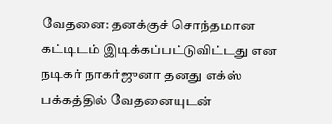வேதனை: தனக்குச் சொந்தமான கட்டிடம் இடிக்கப்பட்டுவிட்டது என நடிகர் நாகர்ஜுனா தனது எக்ஸ் பக்கத்தில் வேதனையுடன்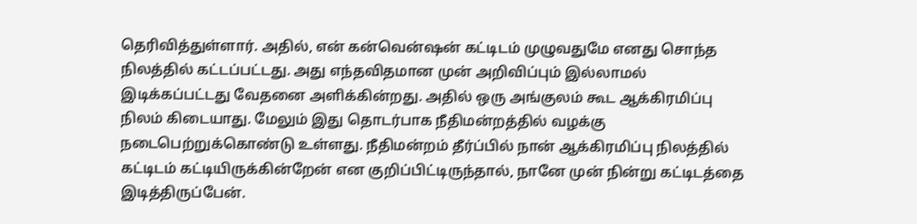தெரிவித்துள்ளார். அதில், என் கன்வென்ஷன் கட்டிடம் முழுவதுமே எனது சொந்த நிலத்தில் கட்டப்பட்டது. அது எந்தவிதமான முன் அறிவிப்பும் இல்லாமல் இடிக்கப்பட்டது வேதனை அளிக்கின்றது. அதில் ஒரு அங்குலம் கூட ஆக்கிரமிப்பு நிலம் கிடையாது. மேலும் இது தொடர்பாக நீதிமன்றத்தில் வழக்கு நடைபெற்றுக்கொண்டு உள்ளது. நீதிமன்றம் தீர்ப்பில் நான் ஆக்கிரமிப்பு நிலத்தில் கட்டிடம் கட்டியிருக்கின்றேன் என குறிப்பிட்டிருந்தால், நானே முன் நின்று கட்டிடத்தை இடித்திருப்பேன்.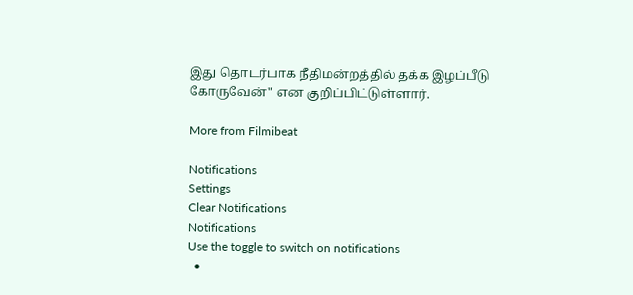இது தொடர்பாக நீதிமன்றத்தில் தக்க இழப்பீடு கோருவேன்" என குறிப்பிட்டுள்ளார்.

More from Filmibeat

Notifications
Settings
Clear Notifications
Notifications
Use the toggle to switch on notifications
  •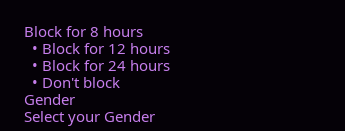Block for 8 hours
  • Block for 12 hours
  • Block for 24 hours
  • Don't block
Gender
Select your Gender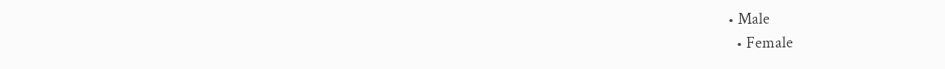• Male
  • Female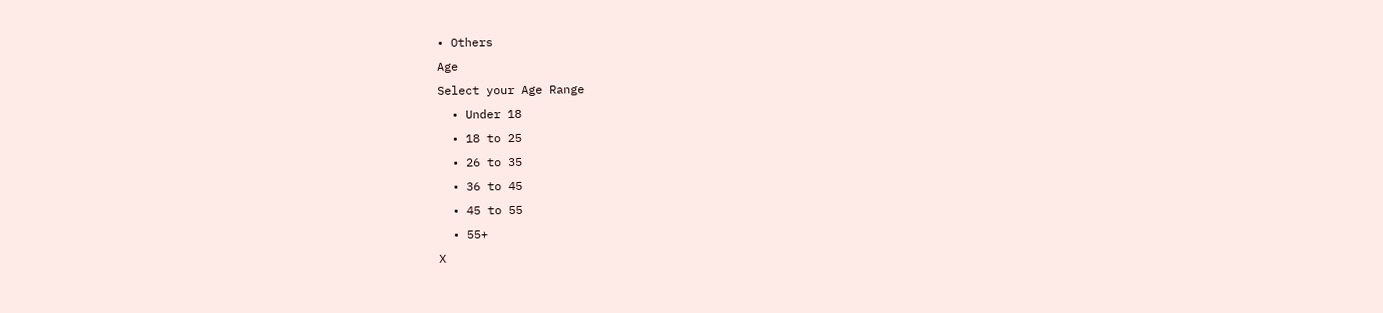• Others
Age
Select your Age Range
  • Under 18
  • 18 to 25
  • 26 to 35
  • 36 to 45
  • 45 to 55
  • 55+
X